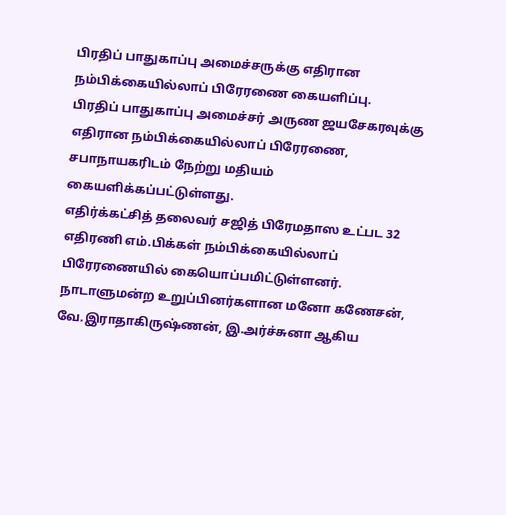பிரதிப் பாதுகாப்பு அமைச்சருக்கு எதிரான நம்பிக்கையில்லாப் பிரேரணை கையளிப்பு.
பிரதிப் பாதுகாப்பு அமைச்சர் அருண ஜயசேகரவுக்கு எதிரான நம்பிக்கையில்லாப் பிரேரணை, சபாநாயகரிடம் நேற்று மதியம் கையளிக்கப்பட்டுள்ளது.
எதிர்க்கட்சித் தலைவர் சஜித் பிரேமதாஸ உட்பட 32 எதிரணி எம்.பிக்கள் நம்பிக்கையில்லாப் பிரேரணையில் கையொப்பமிட்டுள்ளனர்.
நாடாளுமன்ற உறுப்பினர்களான மனோ கணேசன், வே.இராதாகிருஷ்ணன், இ.அர்ச்சுனா ஆகிய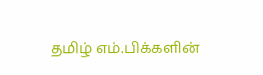தமிழ் எம்.பிக்களின்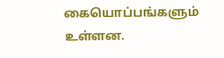கையொப்பங்களும் உள்ளன.